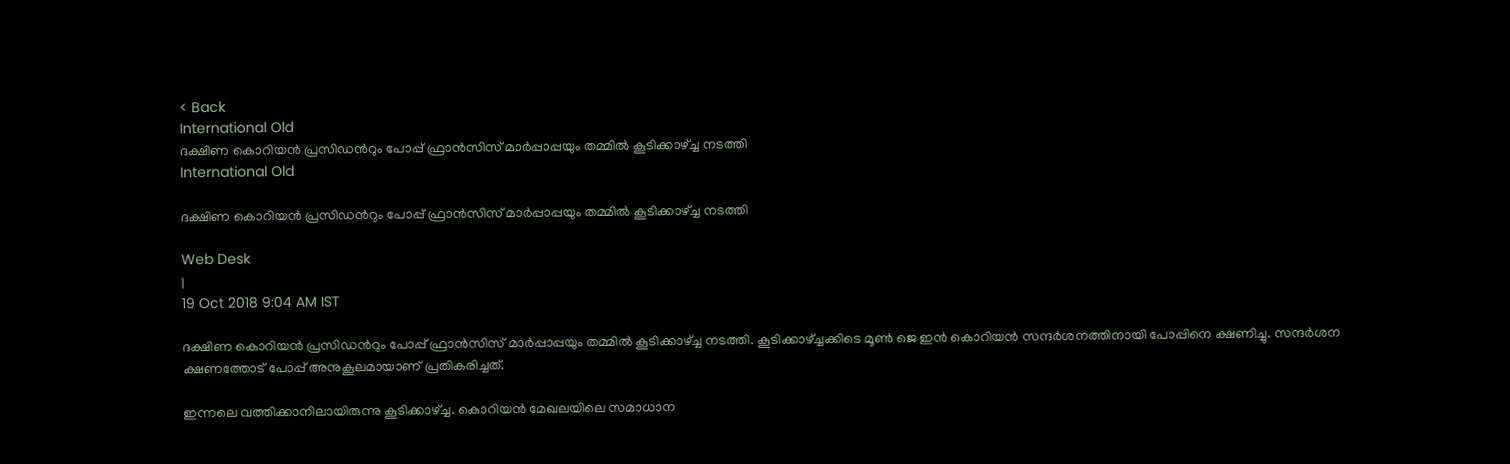< Back
International Old
ദക്ഷിണ കൊറിയന്‍ പ്രസിഡന്‍റും പോപ്പ് ഫ്രാന്‍സിസ് മാര്‍പ്പാപ്പയും തമ്മില്‍ കൂടിക്കാഴ്ച്ച നടത്തി
International Old

ദക്ഷിണ കൊറിയന്‍ പ്രസിഡന്‍റും പോപ്പ് ഫ്രാന്‍സിസ് മാര്‍പ്പാപ്പയും തമ്മില്‍ കൂടിക്കാഴ്ച്ച നടത്തി

Web Desk
|
19 Oct 2018 9:04 AM IST

ദക്ഷിണ കൊറിയന്‍ പ്രസിഡന്‍റും പോപ്പ് ഫ്രാന്‍സിസ് മാര്‍പ്പാപ്പയും തമ്മില്‍ കൂടിക്കാഴ്ച്ച നടത്തി. കൂടിക്കാഴ്ച്ചക്കിടെ മൂണ്‍ ജെ ഇന്‍ കൊറിയന്‍ സന്ദര്‍ശനത്തിനായി പോപ്പിനെ ക്ഷണിച്ചു. സന്ദര്‍ശന ക്ഷണത്തോട് പോപ്പ് അനുകൂലമായാണ് പ്രതികരിച്ചത്.

ഇന്നലെ വത്തിക്കാനിലായിരുന്നു കൂടിക്കാഴ്ച്ച. കൊറിയന്‍ മേഖലയിലെ സമാധാന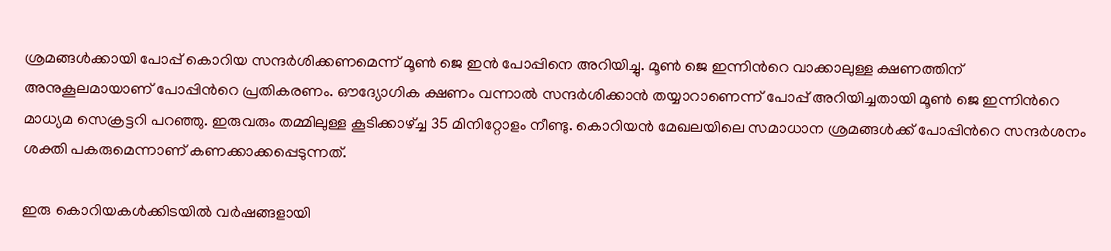ശ്രമങ്ങള്‍ക്കായി പോപ്പ് കൊറിയ സന്ദര്‍ശിക്കണമെന്ന് മൂണ്‍ ജെ ഇന്‍ പോപ്പിനെ അറിയിച്ചു. മൂണ്‍ ജെ ഇന്നിന്‍റെ വാക്കാലുള്ള ക്ഷണത്തിന് അനുകൂലമായാണ് പോപ്പിന്‍റെ പ്രതികരണം. ഔദ്യോഗിക ക്ഷണം വന്നാല്‍ സന്ദര്‍ശിക്കാന്‍ തയ്യാറാണെന്ന് പോപ്പ് അറിയിച്ചതായി മൂണ്‍ ജെ ഇന്നിന്‍റെ മാധ്യമ സെക്രട്ടറി പറഞ്ഞു. ഇരുവരും തമ്മിലുള്ള കൂടിക്കാഴ്ച്ച 35 മിനിറ്റോളം നീണ്ടു. കൊറിയന്‍ മേഖലയിലെ സമാധാന ശ്രമങ്ങള്‍ക്ക് പോപ്പിന്‍റെ സന്ദര്‍ശനം ശക്തി പകരുമെന്നാണ് കണക്കാക്കപ്പെടുന്നത്.

ഇരു കൊറിയകള്‍ക്കിടയില്‍ വര്‍ഷങ്ങളായി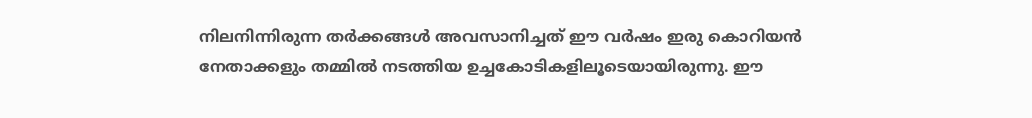നിലനിന്നിരുന്ന തര്‍ക്കങ്ങള്‍ അവസാനിച്ചത് ഈ വര്‍ഷം ഇരു കൊറിയന്‍ നേതാക്കളും തമ്മില്‍ നടത്തിയ ഉച്ചകോടികളിലൂടെയായിരുന്നു. ഈ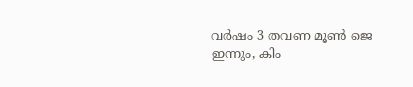വര്‍ഷം 3 തവണ മൂണ്‍ ജെ ഇന്നും, കിം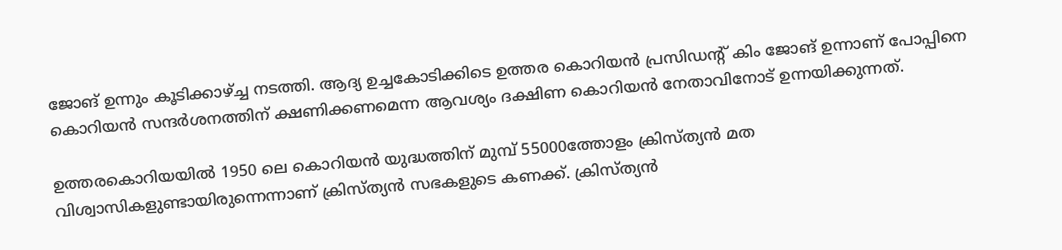ജോങ് ഉന്നും കൂടിക്കാഴ്ച്ച നടത്തി. ആദ്യ ഉച്ചകോടിക്കിടെ ഉത്തര കൊറിയന്‍ പ്രസിഡന്‍റ് കിം ജോങ് ഉന്നാണ് പോപ്പിനെ കൊറിയന്‍ സന്ദര്‍ശനത്തിന് ക്ഷണിക്കണമെന്ന ആവശ്യം ദക്ഷിണ കൊറിയന്‍ നേതാവിനോട് ഉന്നയിക്കുന്നത്.

ഉത്തരകൊറിയയില്‍ 1950 ലെ കൊറിയന്‍ യുദ്ധത്തിന് മുമ്പ് 55000ത്തോളം ക്രിസ്ത്യന്‍ മത വിശ്വാസികളുണ്ടായിരുന്നെന്നാണ് ക്രിസ്ത്യന്‍ സഭകളുടെ കണക്ക്. ക്രിസ്ത്യന്‍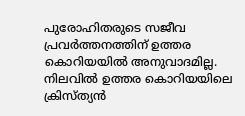പുരോഹിതരുടെ സജീവ പ്രവര്‍ത്തനത്തിന് ഉത്തര കൊറിയയില്‍ അനുവാദമില്ല. നിലവില്‍ ഉത്തര കൊറിയയിലെ ക്രിസ്ത്യന്‍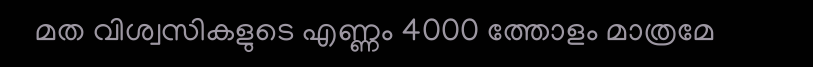മത വിശ്വസികളുടെ എണ്ണം 4000 ത്തോളം മാത്രമേ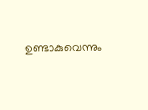ഉണ്ടാകുവെന്നും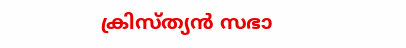ക്രിസ്ത്യന്‍ സഭാ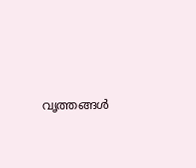വൃത്തങ്ങള്‍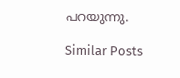പറയുന്നു.

Similar Posts